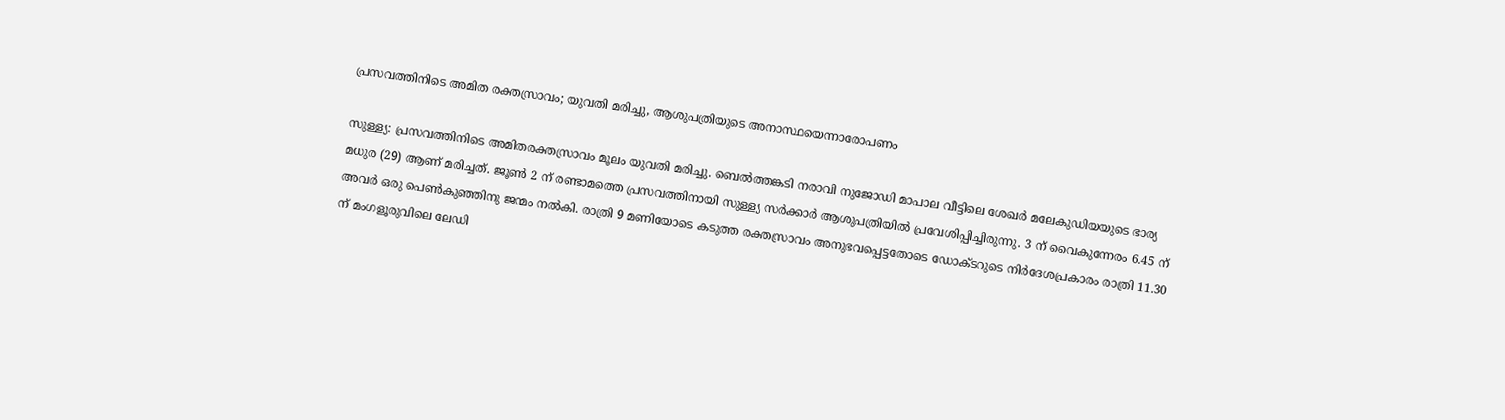പ്രസവത്തിനിടെ അമിത രക്തസ്രാവം; യുവതി മരിച്ചു, ആശുപത്രിയുടെ അനാസ്ഥയെന്നാരോപണം

സുള്ള്യ: പ്രസവത്തിനിടെ അമിതരക്തസ്രാവം മൂലം യുവതി മരിച്ചു. ബെല്‍ത്തങ്കടി നരാവി നുജോഡി മാപാല വീട്ടിലെ ശേഖര്‍ മലേകുഡിയയുടെ ഭാര്യ മധുര (29) ആണ് മരിച്ചത്. ജൂണ്‍ 2 ന് രണ്ടാമത്തെ പ്രസവത്തിനായി സുള്ള്യ സര്‍ക്കാര്‍ ആശുപത്രിയില്‍ പ്രവേശിപ്പിച്ചിരുന്നു. 3 ന് വൈകുന്നേരം 6.45 ന് അവര്‍ ഒരു പെണ്‍കുഞ്ഞിനു ജന്മം നല്‍കി. രാത്രി 9 മണിയോടെ കടുത്ത രക്തസ്രാവം അനുഭവപ്പെട്ടതോടെ ഡോക്ടറുടെ നിര്‍ദേശപ്രകാരം രാത്രി 11.30 ന് മംഗളൂരുവിലെ ലേഡി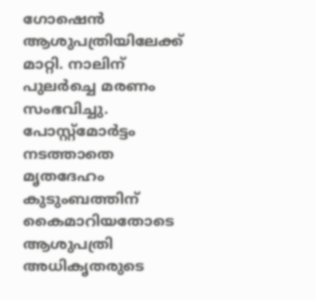ഗോഷെന്‍ ആശുപത്രിയിലേക്ക് മാറ്റി. നാലിന് പുലര്‍ച്ചെ മരണം സംഭവിച്ചു. പോസ്റ്റ്മോര്‍ട്ടം നടത്താതെ മൃതദേഹം കുടുംബത്തിന് കൈമാറിയതോടെ ആശുപത്രി അധികൃതരുടെ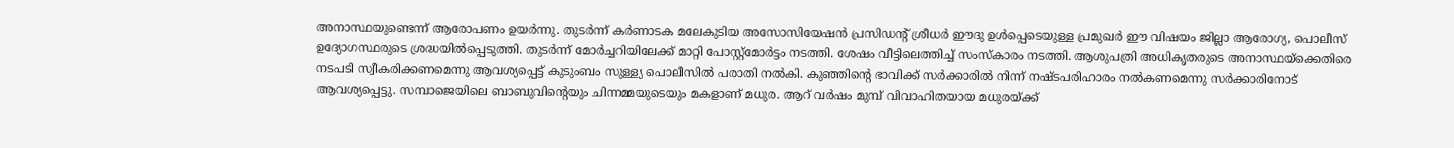അനാസ്ഥയുണ്ടെന്ന് ആരോപണം ഉയര്‍ന്നു. തുടര്‍ന്ന് കര്‍ണാടക മലേകുടിയ അസോസിയേഷന്‍ പ്രസിഡന്റ് ശ്രീധര്‍ ഈദു ഉള്‍പ്പെടെയുള്ള പ്രമുഖര്‍ ഈ വിഷയം ജില്ലാ ആരോഗ്യ, പൊലീസ് ഉദ്യോഗസ്ഥരുടെ ശ്രദ്ധയില്‍പ്പെടുത്തി. തുടര്‍ന്ന് മോര്‍ച്ചറിയിലേക്ക് മാറ്റി പോസ്റ്റ്മോര്‍ട്ടം നടത്തി. ശേഷം വീട്ടിലെത്തിച്ച് സംസ്‌കാരം നടത്തി. ആശുപത്രി അധികൃതരുടെ അനാസ്ഥയ്‌ക്കെതിരെ നടപടി സ്വീകരിക്കണമെന്നു ആവശ്യപ്പെട്ട് കുടുംബം സുള്ള്യ പൊലീസില്‍ പരാതി നല്‍കി. കുഞ്ഞിന്റെ ഭാവിക്ക് സര്‍ക്കാരില്‍ നിന്ന് നഷ്ടപരിഹാരം നല്‍കണമെന്നു സര്‍ക്കാരിനോട് ആവശ്യപ്പെട്ടു. സമ്പാജെയിലെ ബാബുവിന്റെയും ചിന്നമ്മയുടെയും മകളാണ് മധുര. ആറ് വര്‍ഷം മുമ്പ് വിവാഹിതയായ മധുരയ്ക്ക്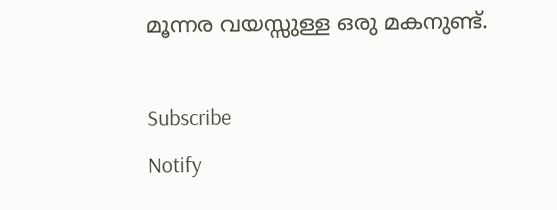മൂന്നര വയസ്സുള്ള ഒരു മകനുണ്ട്.

Subscribe
Notify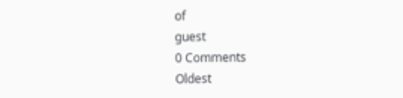of
guest
0 Comments
Oldest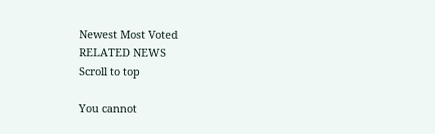Newest Most Voted
RELATED NEWS
Scroll to top

You cannot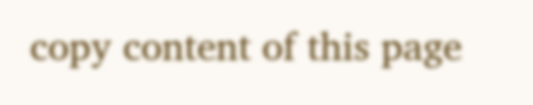copy content of this page